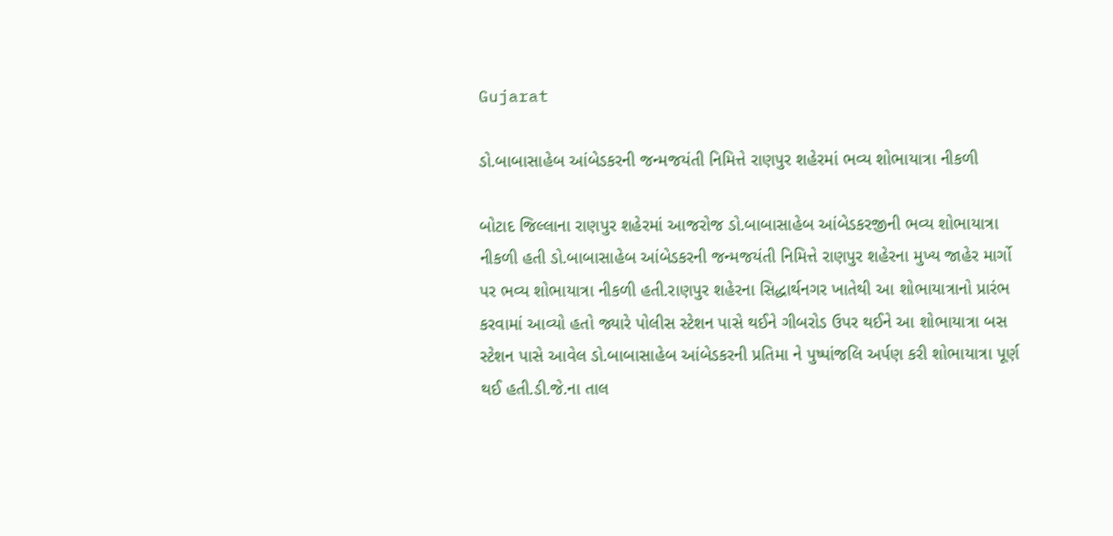Gujarat

ડો.બાબાસાહેબ આંબેડકરની જન્મજયંતી નિમિત્તે રાણપુર શહેરમાં ભવ્ય શોભાયાત્રા નીકળી

બોટાદ જિલ્લાના રાણપુર શહેરમાં આજરોજ ડો.બાબાસાહેબ આંબેડકરજીની ભવ્ય શોભાયાત્રા નીકળી હતી ડો.બાબાસાહેબ આંબેડકરની જન્મજયંતી નિમિત્તે રાણપુર શહેરના મુખ્ય જાહેર માર્ગો પર ભવ્ય શોભાયાત્રા નીકળી હતી.રાણપુર શહેરના સિદ્ધાર્થનગર ખાતેથી આ શોભાયાત્રાનો પ્રારંભ કરવામાં આવ્યો હતો જ્યારે પોલીસ સ્ટેશન પાસે થઈને ગીબરોડ ઉપર થઈને આ શોભાયાત્રા બસ સ્ટેશન પાસે આવેલ ડો.બાબાસાહેબ આંબેડકરની પ્રતિમા ને પુષ્પાંજલિ અર્પણ કરી શોભાયાત્રા પૂર્ણ થઈ હતી.ડી.જે.ના તાલ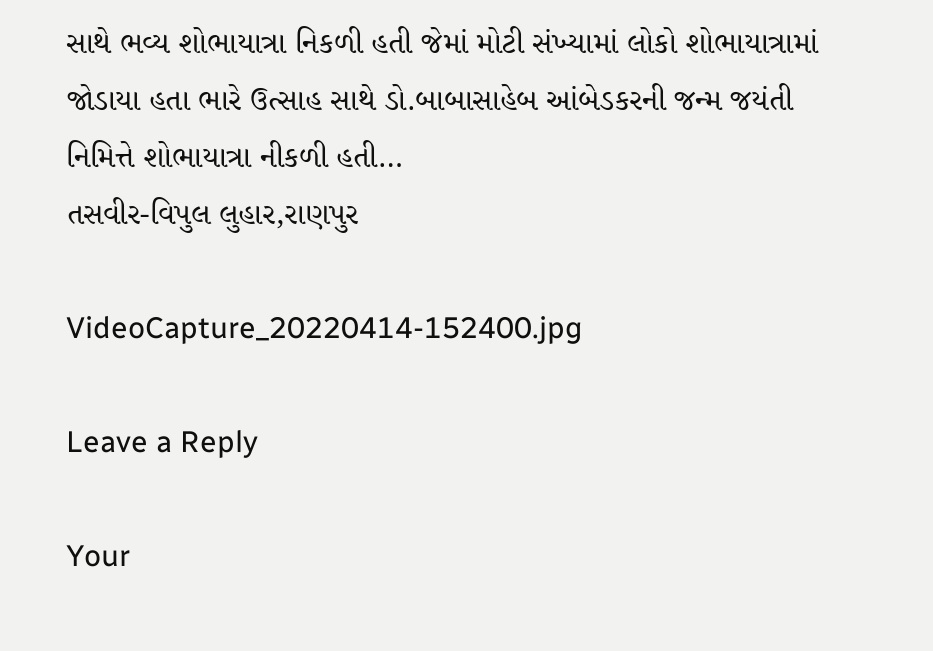સાથે ભવ્ય શોભાયાત્રા નિકળી હતી જેમાં મોટી સંખ્યામાં લોકો શોભાયાત્રામાં જોડાયા હતા ભારે ઉત્સાહ સાથે ડો.બાબાસાહેબ આંબેડકરની જન્મ જયંતી નિમિત્તે શોભાયાત્રા નીકળી હતી…
તસવીર-વિપુલ લુહાર,રાણપુર

VideoCapture_20220414-152400.jpg

Leave a Reply

Your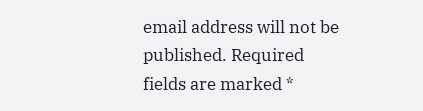email address will not be published. Required fields are marked *